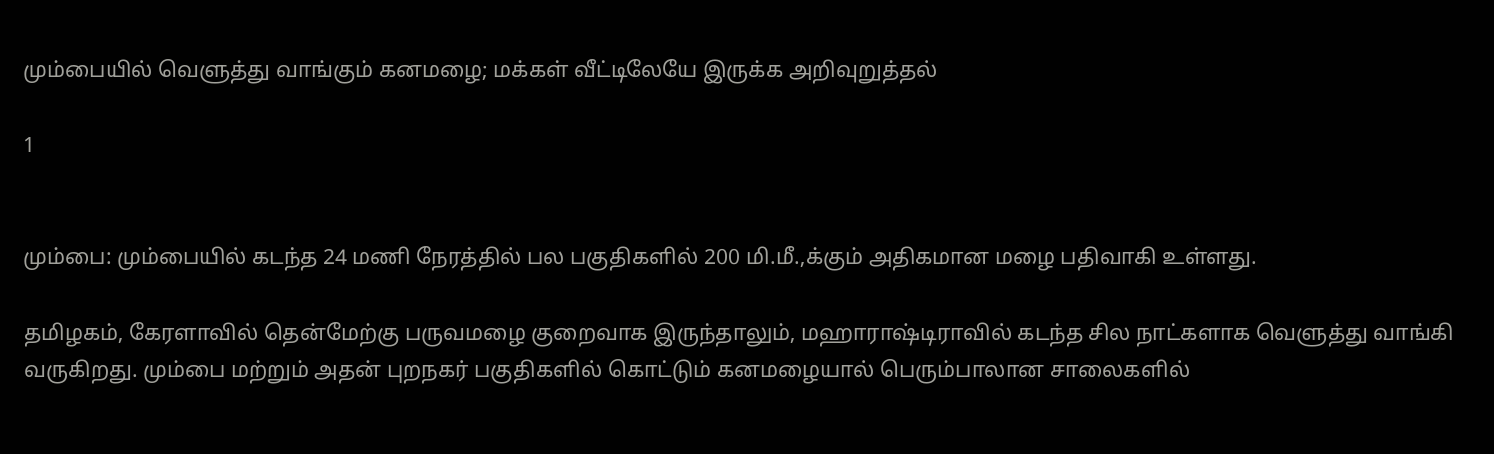மும்பையில் வெளுத்து வாங்கும் கனமழை; மக்கள் வீட்டிலேயே இருக்க அறிவுறுத்தல்

1


மும்பை: மும்பையில் கடந்த 24 மணி நேரத்தில் பல பகுதிகளில் 200 மி.மீ.,க்கும் அதிகமான மழை பதிவாகி உள்ளது.

தமிழகம், கேரளாவில் தென்மேற்கு பருவமழை குறைவாக இருந்தாலும், மஹாராஷ்டிராவில் கடந்த சில நாட்களாக வெளுத்து வாங்கி வருகிறது. மும்பை மற்றும் அதன் புறநகர் பகுதிகளில் கொட்டும் கனமழையால் பெரும்பாலான சாலைகளில்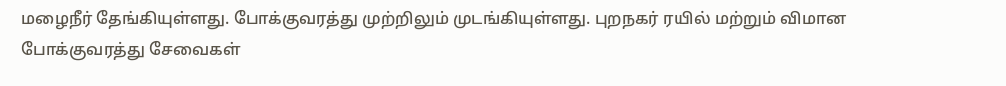மழைநீர் தேங்கியுள்ளது. போக்குவரத்து முற்றிலும் முடங்கியுள்ளது. புறநகர் ரயில் மற்றும் விமான போக்குவரத்து சேவைகள்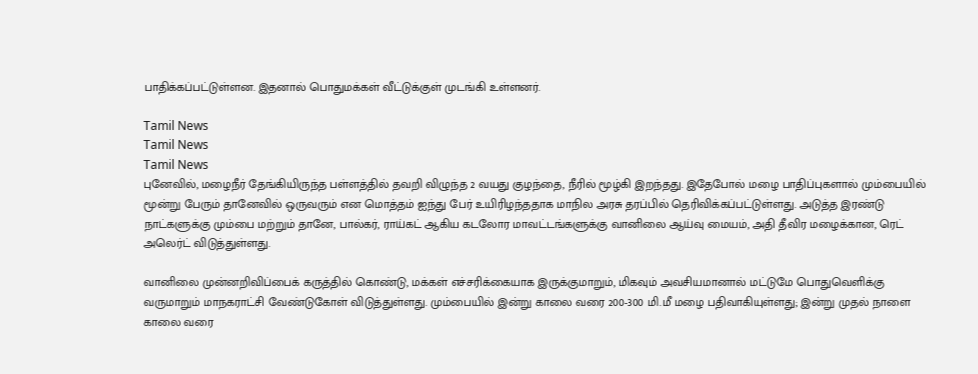பாதிக்கப்பட்டுள்ளன. இதனால் பொதுமக்கள் வீட்டுக்குள் முடங்கி உள்ளனர்.

Tamil News
Tamil News
Tamil News
புனேவில், மழைநீர் தேங்கியிருந்த பள்ளத்தில் தவறி விழுந்த 2 வயது குழந்தை, நீரில் மூழ்கி இறந்தது. இதேபோல் மழை பாதிப்புகளால் மும்பையில் மூன்று பேரும் தானேவில் ஒருவரும் என மொத்தம் ஐந்து பேர் உயிரிழந்ததாக மாநில அரசு தரப்பில் தெரிவிக்கப்பட்டுள்ளது. அடுத்த இரண்டு நாட்களுக்கு மும்பை மற்றும் தானே, பால்கர், ராய்கட் ஆகிய கடலோர மாவட்டங்களுக்கு வானிலை ஆய்வு மையம், அதி தீவிர மழைக்கான, ரெட் அலெர்ட் விடுத்துள்ளது.

வானிலை முன்னறிவிப்பைக் கருத்தில் கொண்டு, மக்கள் எச்சரிக்கையாக இருக்குமாறும், மிகவும் அவசியமானால் மட்டுமே பொதுவெளிக்கு வருமாறும் மாநகராட்சி வேண்டுகோள் விடுத்துள்ளது. மும்பையில் இன்று காலை வரை 200-300 மி.மீ மழை பதிவாகியுள்ளது; இன்று முதல் நாளை காலை வரை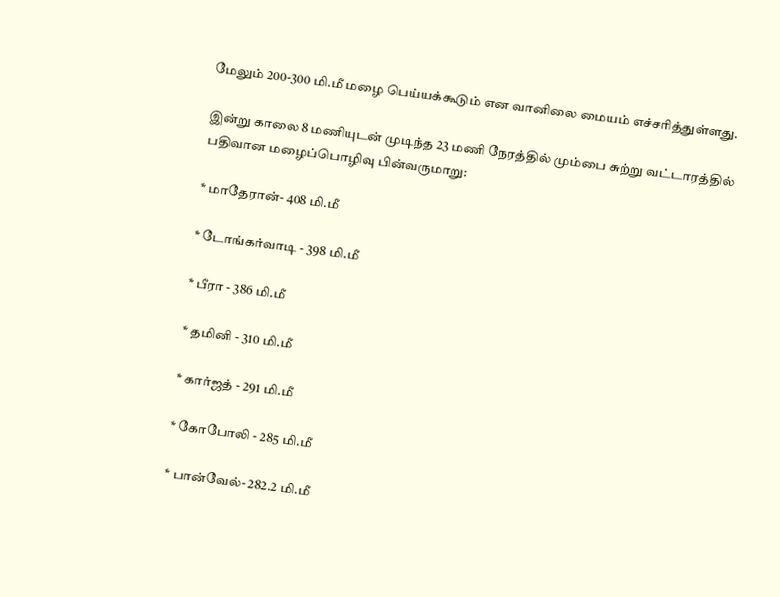மேலும் 200-300 மி.மீ மழை பெய்யக்கூடும் என வானிலை மையம் எச்சரித்துள்ளது.

இன்று காலை 8 மணியுடன் முடிந்த 23 மணி நேரத்தில் மும்பை சுற்று வட்டாரத்தில் பதிவான மழைப்பொழிவு பின்வருமாறு:

* மாதேரான்- 408 மி.மீ

* டோங்கர்வாடி - 398 மி.மீ

* பீரா - 386 மி.மீ

* தமினி - 310 மி.மீ

* கார்ஜத் - 291 மி.மீ

* கோபோலி - 285 மி.மீ

* பான்வேல்- 282.2 மி.மீ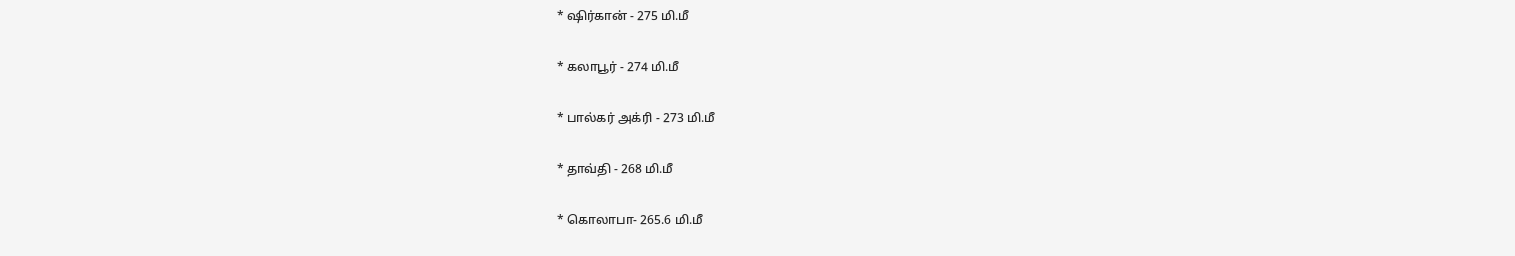* ஷிர்கான் - 275 மி.மீ

* கலாபூர் - 274 மி.மீ

* பால்கர் அக்ரி - 273 மி.மீ

* தாவ்தி - 268 மி.மீ

* கொலாபா- 265.6 மி.மீ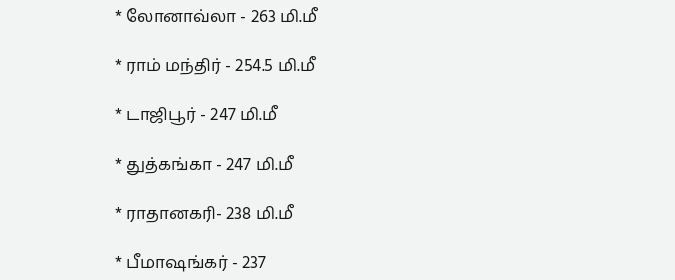* லோனாவ்லா - 263 மி.மீ

* ராம் மந்திர் - 254.5 மி.மீ

* டாஜிபூர் - 247 மி.மீ

* துத்கங்கா - 247 மி.மீ

* ராதானகரி- 238 மி.மீ

* பீமாஷங்கர் - 237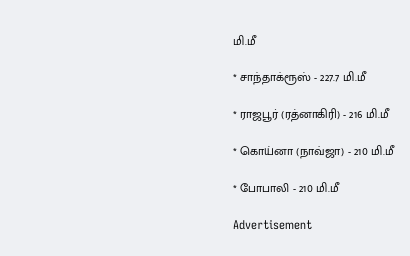மி.மீ

* சாந்தாக்ரூஸ் - 227.7 மி.மீ

* ராஜபூர் (ரத்னாகிரி) - 216 மி.மீ

* கொய்னா (நாவ்ஜா) - 210 மி.மீ

* போபாலி - 210 மி.மீ

Advertisement